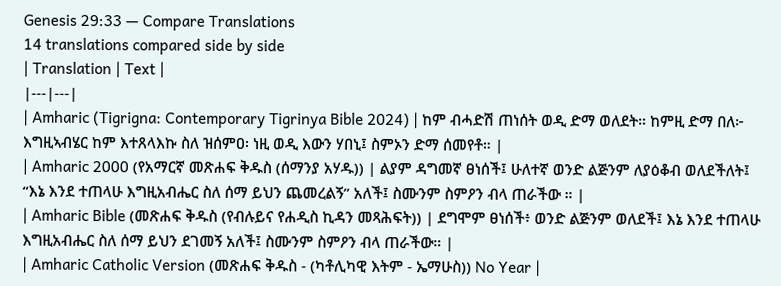Genesis 29:33 — Compare Translations
14 translations compared side by side
| Translation | Text |
|---|---|
| Amharic (Tigrigna: Contemporary Tigrinya Bible 2024) | ከም ብሓድሽ ጠነሰት ወዲ ድማ ወለደት። ከምዚ ድማ በለ፦ እግዚኣብሄር ከም እተጸላእኩ ስለ ዝሰምዐ፡ ነዚ ወዲ እውን ሃበኒ፤ ስምኦን ድማ ሰመየቶ። |
| Amharic 2000 (የአማርኛ መጽሐፍ ቅዱስ (ሰማንያ አሃዱ)) | ልያም ዳግመኛ ፀነሰች፤ ሁለተኛ ወንድ ልጅንም ለያዕቆብ ወለደችለት፤ “እኔ እንደ ተጠላሁ እግዚአብሔር ስለ ሰማ ይህን ጨመረልኝ” አለች፤ ስሙንም ስምዖን ብላ ጠራችው ። |
| Amharic Bible (መጽሐፍ ቅዱስ (የብሉይና የሐዲስ ኪዳን መጻሕፍት)) | ደግሞም ፀነሰች፥ ወንድ ልጅንም ወለደች፤ እኔ እንደ ተጠላሁ እግዚአብሔር ስለ ሰማ ይህን ደገመኝ አለች፤ ስሙንም ስምዖን ብላ ጠራችው። |
| Amharic Catholic Version (መጽሐፍ ቅዱስ - (ካቶሊካዊ እትም - ኤማሁስ)) No Year |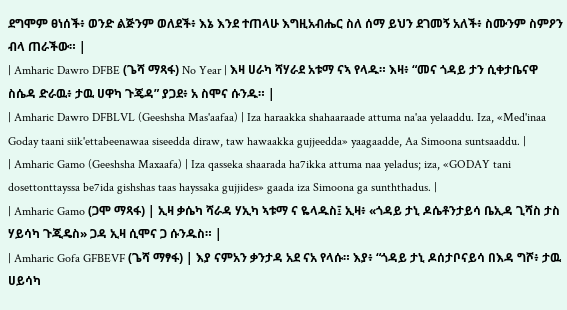ደግሞም ፀነሰች፥ ወንድ ልጅንም ወለደች፥ እኔ እንደ ተጠላሁ እግዚአብሔር ስለ ሰማ ይህን ደገመኝ አለች፥ ስሙንም ስምዖን ብላ ጠራችው። |
| Amharic Dawro DFBE (ጌሻ ማጻፋ) No Year | እዛ ሀራካ ሻሃራደ አቱማ ናኣ የላዱ። እዛ፥ “መና ጎዳይ ታን ሲቀታቤናዋ ስሴዳ ድራዉ፥ ታዉ ሀዋካ ጉጄዳ” ያጋደ፥ አ ስሞና ሱንዱ። |
| Amharic Dawro DFBLVL (Geeshsha Mas'aafaa) | Iza haraakka shahaaraade attuma na'aa yelaaddu. Iza, «Med'inaa Goday taani siik'ettabeenawaa siseedda diraw, taw hawaakka gujjeedda» yaagaadde, Aa Simoona suntsaaddu. |
| Amharic Gamo (Geeshsha Maxaafa) | Iza qasseka shaarada ha7ikka attuma naa yeladus; iza, «GODAY tani dosettonttayssa be7ida gishshas taas hayssaka gujjides» gaada iza Simoona ga sunththadus. |
| Amharic Gamo (ጋሞ ማጻፋ) | ኢዛ ቃሴካ ሻራዳ ሃኢካ ኣቱማ ና ዬላዱስ፤ ኢዛ፥ «ጎዳይ ታኒ ዶሴቶንታይሳ ቤኢዳ ጊሻስ ታስ ሃይሳካ ጉጂዴስ» ጋዳ ኢዛ ሲሞና ጋ ሱንዱስ። |
| Amharic Gofa GFBEVF (ጌሻ ማፃፋ) | እያ ናምአን ቃንታዳ አደ ናአ የላሱ። እያ፥ “ጎዳይ ታኒ ዶሰታቦናይሳ በእዳ ግሾ፥ ታዉ ሀይሳካ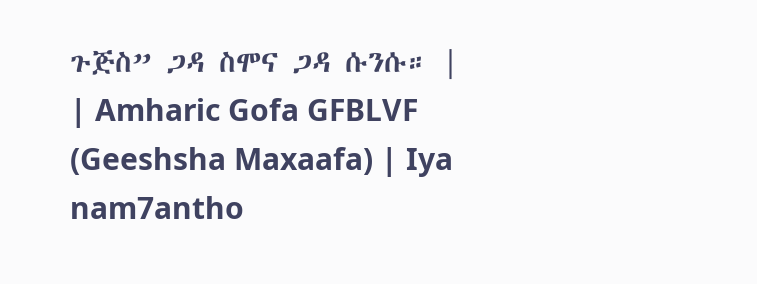ጉጅስ” ጋዳ ስሞና ጋዳ ሱንሱ። |
| Amharic Gofa GFBLVF (Geeshsha Maxaafa) | Iya nam7antho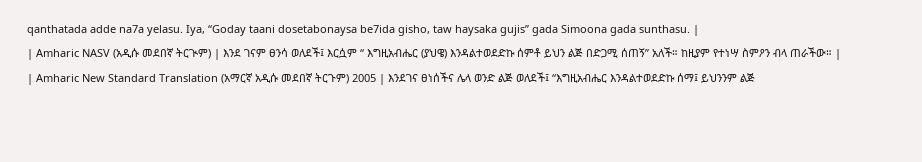qanthatada adde na7a yelasu. Iya, “Goday taani dosetabonaysa be7ida gisho, taw haysaka gujis” gada Simoona gada sunthasu. |
| Amharic NASV (አዲሱ መደበኛ ትርጒም) | እንደ ገናም ፀንሳ ወለደች፤ እርሷም “ እግዚአብሔር (ያህዌ) እንዳልተወደድኩ ሰምቶ ይህን ልጅ በድጋሚ ሰጠኝ” አለች። ከዚያም የተነሣ ስምዖን ብላ ጠራችው። |
| Amharic New Standard Translation (አማርኛ አዲሱ መደበኛ ትርጉም) 2005 | እንደገና ፀነሰችና ሌላ ወንድ ልጅ ወለደች፤ “እግዚአብሔር እንዳልተወደድኩ ሰማ፤ ይህንንም ልጅ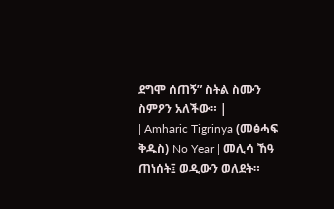ደግሞ ሰጠኝ” ስትል ስሙን ስምዖን አለችው። |
| Amharic Tigrinya (መፅሓፍ ቅዱስ) No Year | መሊሳ ኸዓ ጠነሰት፤ ወዲውን ወለደት።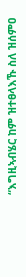“እግዚኣብሄር ከም ዝተፀላእኹ ስለ ዝሰምዐ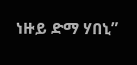ነዙይ ድማ ሃበኒ”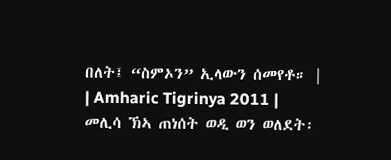በለት፤ “ስምኦን” ኢላውን ሰመየቶ። |
| Amharic Tigrinya 2011 | መሊሳ ኽኣ ጠነሰት ወዲ ወን ወለደት፡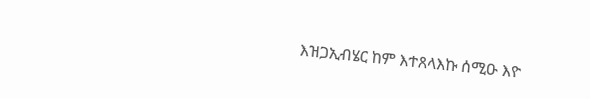እዝጋኢብሄር ከም እተጸላእኩ ሰሚዑ እዮ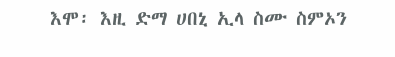እሞ፡ እዚ ድማ ሀበኒ ኢላ ስሙ ስምኦን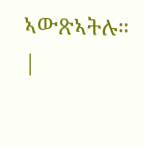ኣውጽኣትሉ። |